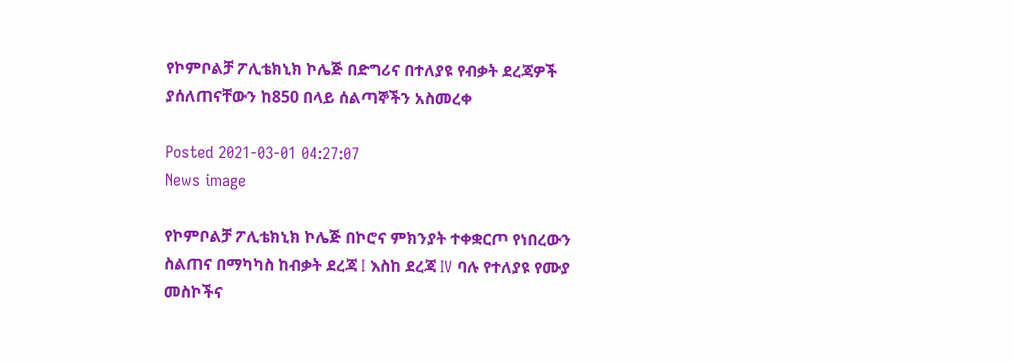የኮምቦልቻ ፖሊቴክኒክ ኮሌጅ በድግሪና በተለያዩ የብቃት ደረጃዎች ያሰለጠናቸውን ከ850 በላይ ሰልጣኞችን አስመረቀ

Posted 2021-03-01 04:27:07
News image

የኮምቦልቻ ፖሊቴክኒክ ኮሌጅ በኮሮና ምክንያት ተቀቋርጦ የነበረውን ስልጠና በማካካስ ከብቃት ደረጃ I እስከ ደረጃ IV ባሉ የተለያዩ የሙያ መስኮችና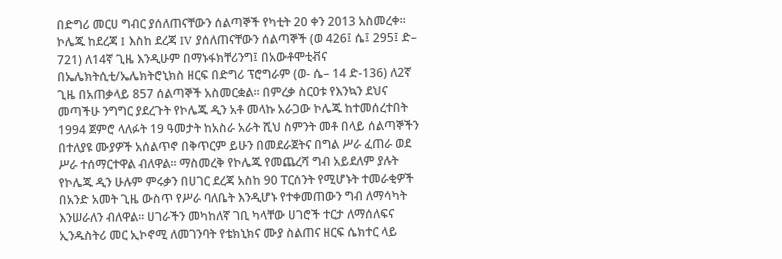በድግሪ መርሀ ግብር ያሰለጠናቸውን ሰልጣኞች የካቲት 20 ቀን 2013 አስመረቀ፡፡ ኮሌጁ ከደረጃ I እስከ ደረጃ IV ያሰለጠናቸውን ሰልጣኞች (ወ 426፤ ሴ፤ 295፤ ድ– 721) ለ14ኛ ጊዜ እንዲሁም በማኑፋክቸሪንግ፤ በአውቶሞቲቭና በኤሌክትሲቲ/ኤሌክትሮኒክስ ዘርፍ በድግሪ ፕሮግራም (ወ- ሴ– 14 ድ-136) ለ2ኛ ጊዜ በአጠቃላይ 857 ሰልጣኞች አስመርቋል፡፡ በምረቃ ስርዐቱ የእንኳን ደህና መጣችሁ ንግግር ያደረጉት የኮሌጁ ዲን አቶ መላኩ አራጋው ኮሌጁ ከተመሰረተበት 1994 ጀምሮ ላለፉት 19 ዓመታት ከአስራ አራት ሺህ ስምንት መቶ በላይ ሰልጣኞችን በተለያዩ ሙያዎች አሰልጥኖ በቅጥርም ይሁን በመደራጀትና በግል ሥራ ፈጠራ ወደ ሥራ ተሰማርተዋል ብለዋል፡፡ ማስመረቅ የኮሌጁ የመጨረሻ ግብ አይደለም ያሉት የኮሌጁ ዲን ሁሉም ምሩቃን በሀገር ደረጃ አስከ 90 ፐርሰንት የሚሆኑት ተመራቂዎች በአንድ አመት ጊዜ ውስጥ የሥራ ባለቤት እንዲሆኑ የተቀመጠውን ግብ ለማሳካት እንሠራለን ብለዋል፡፡ ሀገራችን መካከለኛ ገቢ ካላቸው ሀገሮች ተርታ ለማሰለፍና ኢንዱስትሪ መር ኢኮኖሚ ለመገንባት የቴክኒክና ሙያ ስልጠና ዘርፍ ሴክተር ላይ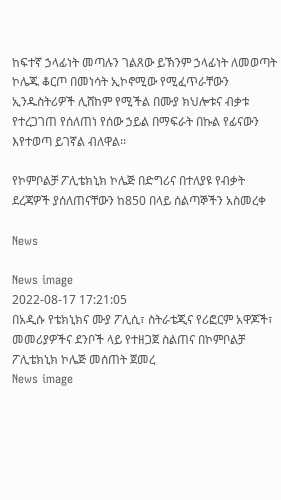ከፍተኛ ኃላፊነት መጣሉን ገልጸው ይኽንም ኃላፊነት ለመወጣት ኮሌጁ ቆርጦ በመነሳት ኢኮኖሚው የሚፈጥራቸውን ኢንዱስትሪዎች ሊሸከም የሚችል በሙያ ክህሎቱና ብቃቱ የተረጋገጠ የሰለጠነ የሰው ኃይል በማፍራት በኩል የፊናውን እየተወጣ ይገኛል ብለዋል፡፡

የኮምቦልቻ ፖሊቴክኒክ ኮሌጅ በድግሪና በተለያዩ የብቃት ደረጃዎች ያሰለጠናቸውን ከ850 በላይ ሰልጣኞችን አስመረቀ

News

News image
2022-08-17 17:21:05
በአዲሱ የቴክኒክና ሙያ ፖሊሲ፣ ስትራቴጂና የሪፎርም አዋጆች፣ መመሪያዎችና ደንቦች ላይ የተዘጋጀ ስልጠና በኮምቦልቻ ፖሊቴክኒክ ኮሌጅ መሰጠት ጀመረ
News image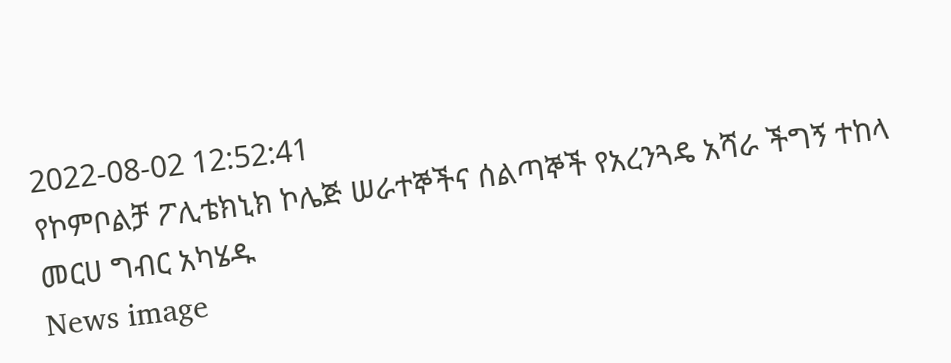2022-08-02 12:52:41
የኮምቦልቻ ፖሊቴክኒክ ኮሌጅ ሠራተኞችና ሰልጣኞች የአረንጓዴ አሻራ ችግኝ ተከላ መርሀ ግብር አካሄዱ
News image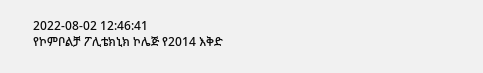2022-08-02 12:46:41
የኮምቦልቻ ፖሊቴክኒክ ኮሌጅ የ2014 እቅድ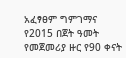አፈፃፀም ግምገማና የ2015 በጀት ዓመት የመጀመሪያ ዙር የ90 ቀናት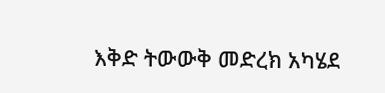እቅድ ትውውቅ መድረክ አካሄደ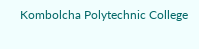Kombolcha Polytechnic College